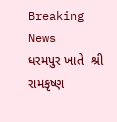Breaking News
ધરમપુર ખાતે  શ્રી  રામકૃષ્ણ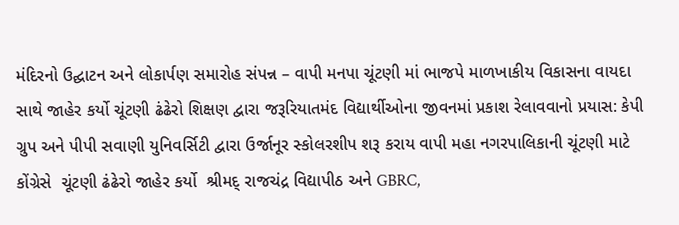મંદિરનો ઉદ્ઘાટન અને લોકાર્પણ સમારોહ સંપન્ન – વાપી મનપા ચૂંટણી માં ભાજપે માળખાકીય વિકાસના વાયદા સાથે જાહેર કર્યો ચૂંટણી ઢંઢેરો શિક્ષણ દ્વારા જરૂરિયાતમંદ વિદ્યાર્થીઓના જીવનમાં પ્રકાશ રેલાવવાનો પ્રયાસ: કેપી ગ્રુપ અને પીપી સવાણી યુનિવર્સિટી દ્વારા ઉર્જાનૂર સ્કોલરશીપ શરૂ કરાય વાપી મહા નગરપાલિકાની ચૂંટણી માટે કોંગ્રેસે  ચૂંટણી ઢંઢેરો જાહેર કર્યો  શ્રીમદ્ રાજચંદ્ર વિદ્યાપીઠ અને GBRC,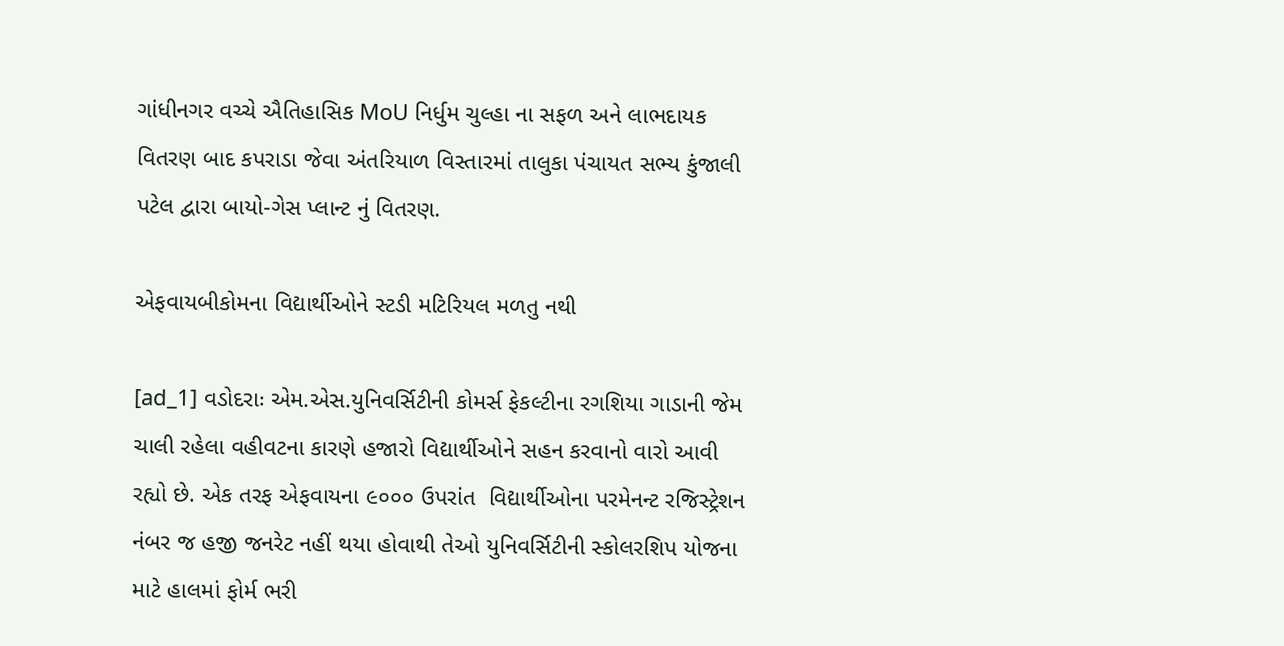ગાંધીનગર વચ્ચે ઐતિહાસિક MoU નિર્ધુમ ચુલ્હા ના સફળ અને લાભદાયક વિતરણ બાદ કપરાડા જેવા અંતરિયાળ વિસ્તારમાં તાલુકા પંચાયત સભ્ય કુંજાલી પટેલ દ્વારા બાયો-ગેસ પ્લાન્ટ નું વિતરણ.

એફવાયબીકોમના વિદ્યાર્થીઓને સ્ટડી મટિરિયલ મળતુ નથી

[ad_1] વડોદરાઃ એમ.એસ.યુનિવર્સિટીની કોમર્સ ફેકલ્ટીના રગશિયા ગાડાની જેમ ચાલી રહેલા વહીવટના કારણે હજારો વિદ્યાર્થીઓને સહન કરવાનો વારો આવી રહ્યો છે. એક તરફ એફવાયના ૯૦૦૦ ઉપરાંત  વિદ્યાર્થીઓના પરમેનન્ટ રજિસ્ટ્રેશન નંબર જ હજી જનરેટ નહીં થયા હોવાથી તેઓ યુનિવર્સિટીની સ્કોલરશિપ યોજના માટે હાલમાં ફોર્મ ભરી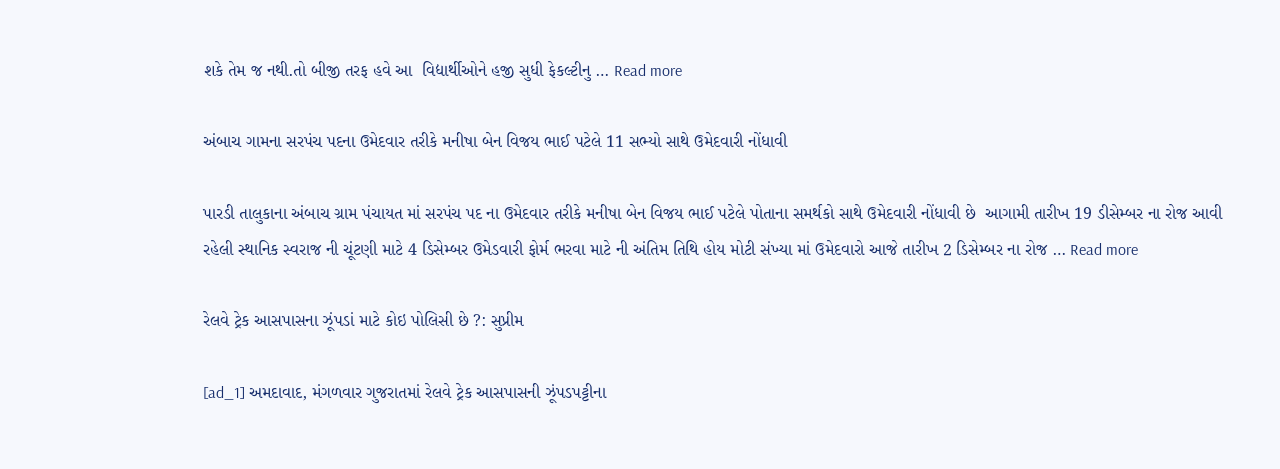શકે તેમ જ નથી.તો બીજી તરફ હવે આ  વિદ્યાર્થીઓને હજી સુધી ફેકલ્ટીનુ … Read more

અંબાચ ગામના સરપંચ પદના ઉમેદવાર તરીકે મનીષા બેન વિજય ભાઈ પટેલે 11 સભ્યો સાથે ઉમેદવારી નોંધાવી

પારડી તાલુકાના અંબાચ ગ્રામ પંચાયત માં સરપંચ પદ ના ઉમેદવાર તરીકે મનીષા બેન વિજય ભાઈ પટેલે પોતાના સમર્થકો સાથે ઉમેદવારી નોંધાવી છે  આગામી તારીખ 19 ડીસેમ્બર ના રોજ આવી રહેલી સ્થાનિક સ્વરાજ ની ચૂંટણી માટે 4 ડિસેમ્બર ઉમેડવારી ફોર્મ ભરવા માટે ની અંતિમ તિથિ હોય મોટી સંખ્યા માં ઉમેદવારો આજે તારીખ 2 ડિસેમ્બર ના રોજ … Read more

રેલવે ટ્રેક આસપાસના ઝૂંપડાં માટે કોઇ પોલિસી છે ?: સુપ્રીમ

[ad_1] અમદાવાદ, મંગળવાર ગુજરાતમાં રેલવે ટ્રેક આસપાસની ઝૂંપડપટ્ટીના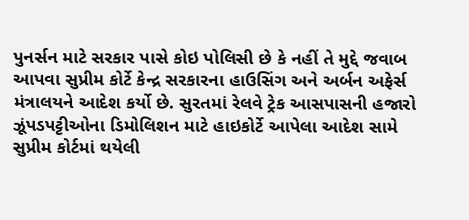પુનર્સન માટે સરકાર પાસે કોઇ પોલિસી છે કે નહીં તે મુદ્દે જવાબ આપવા સુપ્રીમ કોર્ટે કેન્દ્ર સરકારના હાઉસિંગ અને અર્બન અફેર્સ મંત્રાલયને આદેશ કર્યો છે. સુરતમાં રેલવે ટ્રેક આસપાસની હજારો ઝૂંપડપટ્ટીઓના ડિમોલિશન માટે હાઇકોર્ટે આપેલા આદેશ સામે સુપ્રીમ કોર્ટમાં થયેલી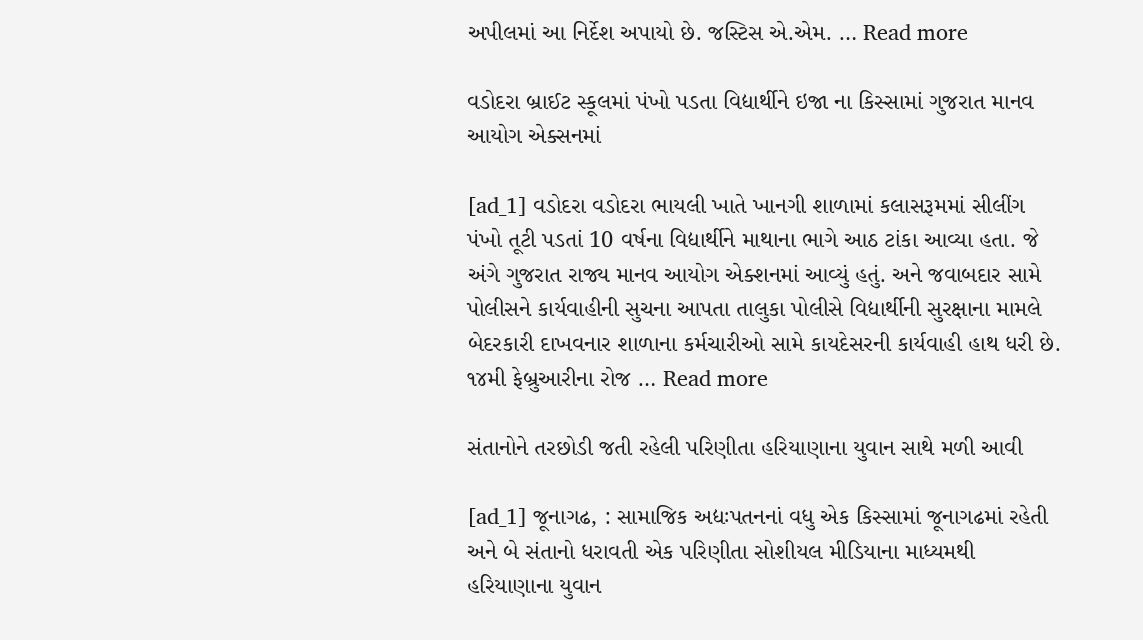અપીલમાં આ નિર્દેશ અપાયો છે. જસ્ટિસ એ.એમ. … Read more

વડોદરા બ્રાઈટ સ્કૂલમાં પંખો પડતા વિદ્યાર્થીને ઇજા ના કિસ્સામાં ગુજરાત માનવ આયોગ એક્સનમાં

[ad_1] વડોદરા વડોદરા ભાયલી ખાતે ખાનગી શાળામાં કલાસરૂમમાં સીલીંગ પંખો તૂટી પડતાં 10 વર્ષના વિદ્યાર્થીને માથાના ભાગે આઠ ટાંકા આવ્યા હતા. જે અંગે ગુજરાત રાજ્ય માનવ આયોગ એક્શનમાં આવ્યું હતું. અને જવાબદાર સામે પોલીસને કાર્યવાહીની સુચના આપતા તાલુકા પોલીસે વિદ્યાર્થીની સુરક્ષાના મામલે બેદરકારી દાખવનાર શાળાના કર્મચારીઓ સામે કાયદેસરની કાર્યવાહી હાથ ધરી છે. ૧૪મી ફેબ્રુઆરીના રોજ … Read more

સંતાનોને તરછોડી જતી રહેલી પરિણીતા હરિયાણાના યુવાન સાથે મળી આવી

[ad_1] જૂનાગઢ, : સામાજિક અદ્યઃપતનનાં વધુ એક કિસ્સામાં જૂનાગઢમાં રહેતી અને બે સંતાનો ધરાવતી એક પરિણીતા સોશીયલ મીડિયાના માધ્યમથી હરિયાણાના યુવાન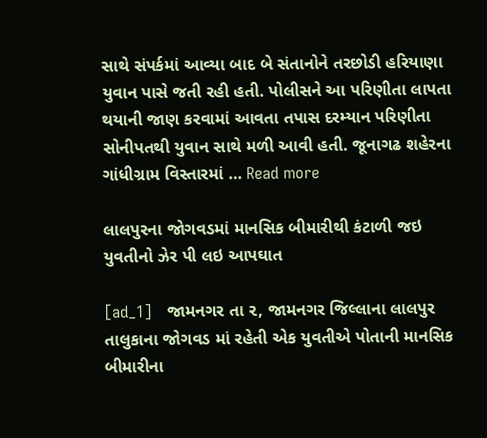સાથે સંપર્કમાં આવ્યા બાદ બે સંતાનોને તરછોડી હરિયાણા યુવાન પાસે જતી રહી હતી. પોલીસને આ પરિણીતા લાપતા થયાની જાણ કરવામાં આવતા તપાસ દરમ્યાન પરિણીતા સોનીપતથી યુવાન સાથે મળી આવી હતી. જૂનાગઢ શહેરના ગાંધીગ્રામ વિસ્તારમાં … Read more

લાલપુરના જોગવડમાં માનસિક બીમારીથી કંટાળી જઇ યુવતીનો ઝેર પી લઇ આપઘાત

[ad_1]   જામનગર તા ૨, જામનગર જિલ્લાના લાલપુર તાલુકાના જોગવડ માં રહેતી એક યુવતીએ પોતાની માનસિક બીમારીના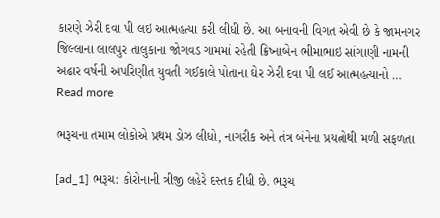કારણે ઝેરી દવા પી લઇ આત્મહત્યા કરી લીધી છે. આ બનાવની વિગત એવી છે કે જામનગર જિલ્લાના લાલપુર તાલુકાના જોગવડ ગામમાં રહેતી ક્રિષ્નાબેન ભીમાભાઇ સાંગાણી નામની અઢાર વર્ષની અપરિણીત યુવતી ગઈકાલે પોતાના ઘેર ઝેરી દવા પી લઈ આત્મહત્યાનો … Read more

ભરૂચના તમામ લોકોએ પ્રથમ ડોઝ લીધો, નાગરીક અને તંત્ર બંનેના પ્રયત્નોથી મળી સફળતા

[ad_1] ભરૂચ: કોરોનાની ત્રીજી લહેરે દસ્તક દીધી છે. ભરૂચ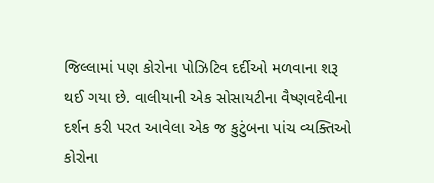જિલ્લામાં પણ કોરોના પોઝિટિવ દર્દીઓ મળવાના શરૂ થઈ ગયા છે. વાલીયાની એક સોસાયટીના વૈષ્ણવદેવીના દર્શન કરી પરત આવેલા એક જ કુટુંબના પાંચ વ્યક્તિઓ કોરોના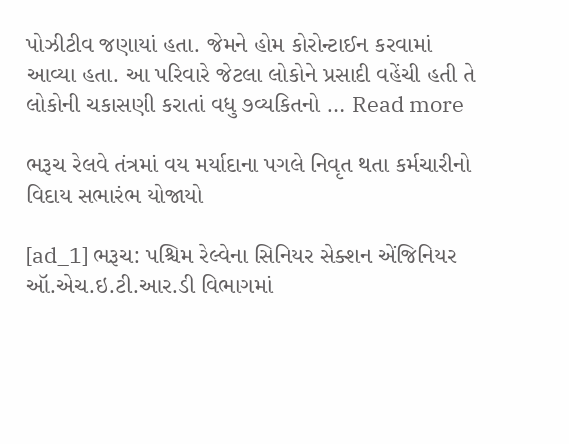પોઝીટીવ જણાયાં હતા. જેમને હોમ કોરોન્ટાઈન કરવામાં આવ્યા હતા. આ પરિવારે જેટલા લોકોને પ્રસાદી વહેંચી હતી તે લોકોની ચકાસણી કરાતાં વધુ ૭વ્યકિતનો … Read more

ભરૂચ રેલવે તંત્રમાં વય મર્યાદાના પગલે નિવૃત થતા કર્મચારીનો વિદાય સભારંભ યોજાયો

[ad_1] ભરૂચ: પશ્ચિમ રેલ્વેના સિનિયર સેક્શન એંજિનિયર ઑ.એચ.ઇ.ટી.આર.ડી વિભાગમાં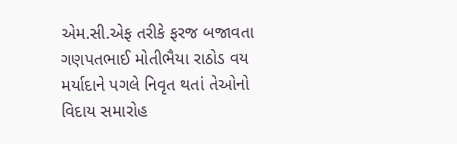એમ.સી.એફ તરીકે ફરજ બજાવતા ગણપતભાઈ મોતીભૈયા રાઠોડ વય મર્યાદાને પગલે નિવૃત થતાં તેઓનો વિદાય સમારોહ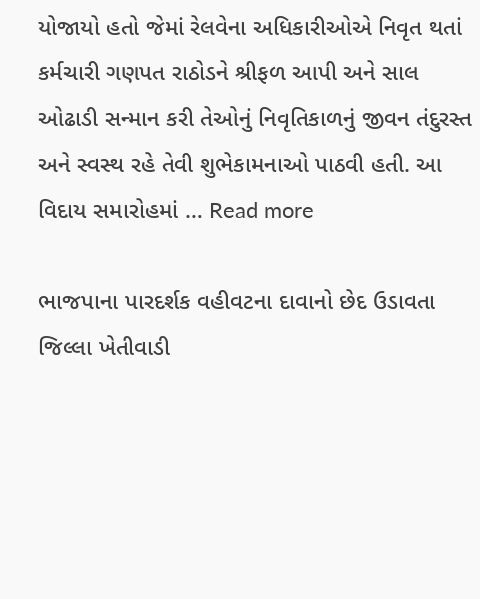યોજાયો હતો જેમાં રેલવેના અધિકારીઓએ નિવૃત થતાં કર્મચારી ગણપત રાઠોડને શ્રીફળ આપી અને સાલ ઓઢાડી સન્માન કરી તેઓનું નિવૃતિકાળનું જીવન તંદુરસ્ત અને સ્વસ્થ રહે તેવી શુભેકામનાઓ પાઠવી હતી. આ વિદાય સમારોહમાં … Read more

ભાજપાના પારદર્શક વહીવટના દાવાનો છેદ ઉડાવતા જિલ્લા ખેતીવાડી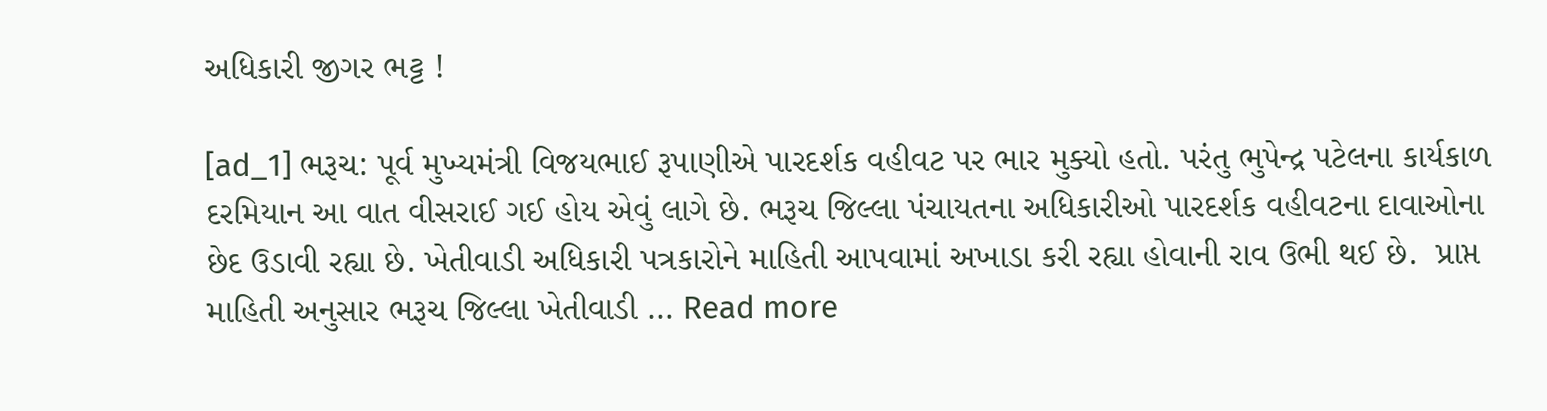અધિકારી જીગર ભટ્ટ !

[ad_1] ભરૂચ: પૂર્વ મુખ્યમંત્રી વિજયભાઈ રૂપાણીએ પારદર્શક વહીવટ પર ભાર મુક્યો હતો. પરંતુ ભુપેન્દ્ર પટેલના કાર્યકાળ દરમિયાન આ વાત વીસરાઈ ગઈ હોય એવું લાગે છે. ભરૂચ જિલ્લા પંચાયતના અધિકારીઓ પારદર્શક વહીવટના દાવાઓના છેદ ઉડાવી રહ્યા છે. ખેતીવાડી અધિકારી પત્રકારોને માહિતી આપવામાં અખાડા કરી રહ્યા હોવાની રાવ ઉભી થઈ છે.  પ્રાપ્ત માહિતી અનુસાર ભરૂચ જિલ્લા ખેતીવાડી … Read more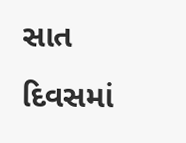સાત દિવસમાં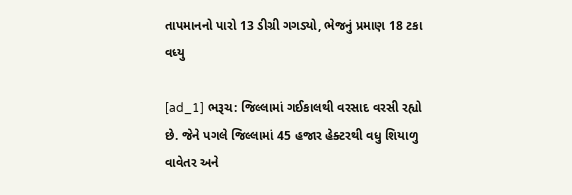તાપમાનનો પારો 13 ડીગ્રી ગગડ્યો, ભેજનું પ્રમાણ 18 ટકા વધ્યુ

[ad_1] ભરૂચ: જિલ્લામાં ગઈકાલથી વરસાદ વરસી રહ્યો છે. જેને પગલે જિલ્લામાં 45 હજાર હેક્ટરથી વધુ શિયાળુ વાવેતર અને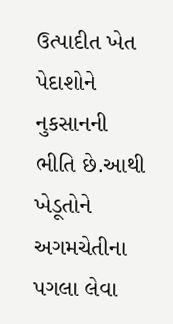ઉત્પાદીત ખેત પેદાશોને નુકસાનની ભીતિ છે.આથી ખેડૂતોને અગમચેતીના પગલા લેવા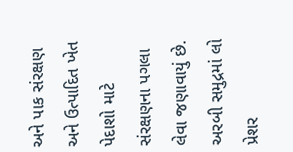અને પાક સંરક્ષણ અને ઉત્પાદિત ખેત પેદાશો માટે સંરક્ષણના પગલા લેવા જણાવાયું છે. અરબી સમુદ્રમાં લો પ્રેશર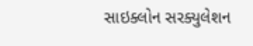સાઇક્લોન સરક્યુલેશન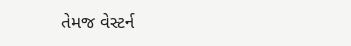તેમજ વેસ્ટર્ન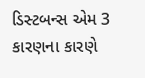ડિસ્ટબન્સ એમ 3 કારણના કારણે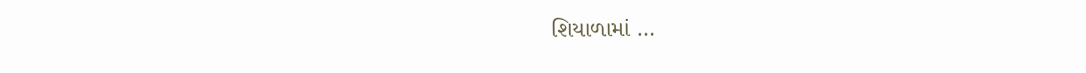શિયાળામાં …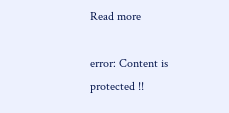Read more

error: Content is protected !!